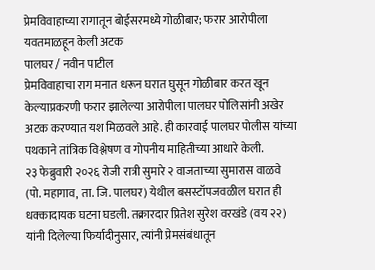प्रेमविवाहाच्या रागातून बोईसरमध्ये गोळीबार; फरार आरोपीला यवतमाळहून केली अटक
पालघर / नवीन पाटील
प्रेमविवाहाचा राग मनात धरून घरात घुसून गोळीबार करत खून केल्याप्रकरणी फरार झालेल्या आरोपीला पालघर पोलिसांनी अखेर अटक करण्यात यश मिळवले आहे. ही कारवाई पालघर पोलीस यांच्या पथकाने तांत्रिक विश्लेषण व गोपनीय माहितीच्या आधारे केली.
२३ फेब्रुवारी २०२६ रोजी रात्री सुमारे २ वाजताच्या सुमारास वाळवे (पो. महागाव, ता. जि. पालघर) येथील बसस्टॉपजवळील घरात ही धक्कादायक घटना घडली. तक्रारदार प्रितेश सुरेश वरखंडे (वय २२) यांनी दिलेल्या फिर्यादीनुसार, त्यांनी प्रेमसंबंधातून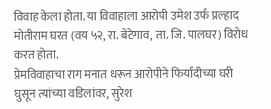विवाह केला होता. या विवाहाला आरोपी उमेश उर्फ प्रल्हाद मोतीराम घरत (वय ५२, रा. बेटेगाव, ता. जि. पालघर) विरोध करत होता.
प्रेमविवाहाचा राग मनात धरून आरोपीने फिर्यादीच्या घरी घुसून त्यांच्या वडिलांवर, सुरेश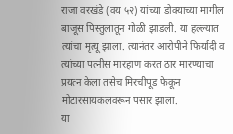राजा वरखंडे (वय ५२) यांच्या डोक्याच्या मागील बाजूस पिस्तुलातून गोळी झाडली. या हल्ल्यात त्यांचा मृत्यू झाला. त्यानंतर आरोपीने फिर्यादी व त्यांच्या पत्नीस मारहाण करत ठार मारण्याचा प्रयत्न केला तसेच मिरचीपूड फेकून मोटारसायकलवरून पसार झाला.
या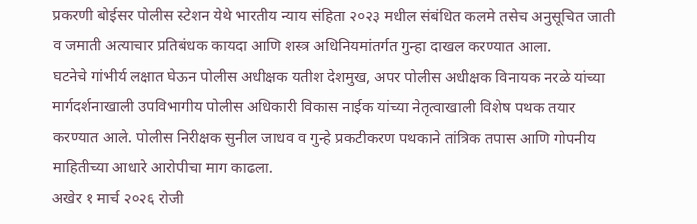प्रकरणी बोईसर पोलीस स्टेशन येथे भारतीय न्याय संहिता २०२३ मधील संबंधित कलमे तसेच अनुसूचित जाती व जमाती अत्याचार प्रतिबंधक कायदा आणि शस्त्र अधिनियमांतर्गत गुन्हा दाखल करण्यात आला.
घटनेचे गांभीर्य लक्षात घेऊन पोलीस अधीक्षक यतीश देशमुख, अपर पोलीस अधीक्षक विनायक नरळे यांच्या मार्गदर्शनाखाली उपविभागीय पोलीस अधिकारी विकास नाईक यांच्या नेतृत्वाखाली विशेष पथक तयार करण्यात आले. पोलीस निरीक्षक सुनील जाधव व गुन्हे प्रकटीकरण पथकाने तांत्रिक तपास आणि गोपनीय माहितीच्या आधारे आरोपीचा माग काढला.
अखेर १ मार्च २०२६ रोजी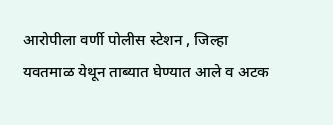आरोपीला वर्णी पोलीस स्टेशन , जिल्हा यवतमाळ येथून ताब्यात घेण्यात आले व अटक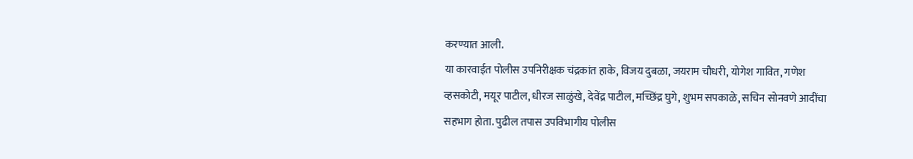करण्यात आली.
या कारवाईत पोलीस उपनिरीक्षक चंद्रकांत हाके, विजय दुबळा, जयराम चौधरी, योगेश गावित, गणेश व्हसकोटी, मयूर पाटील, धीरज साळुंखे, देवेंद्र पाटील, मच्छिंद्र घुगे, शुभम सपकाळे, सचिन सोनवणे आदींचा सहभाग होता. पुढील तपास उपविभागीय पोलीस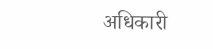अधिकारी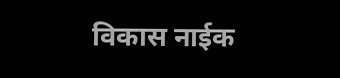विकास नाईक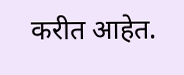करीत आहेत.